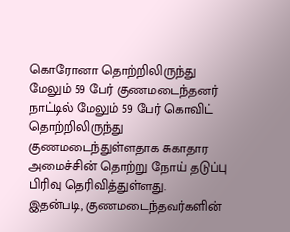கொரோனா தொற்றிலிருந்து மேலும் 59 பேர் குணமடைந்தனர்
நாட்டில் மேலும் 59 பேர் கொவிட் தொற்றிலிருந்து குணமடைந்துள்ளதாக சுகாதார அமைச்சின் தொற்று நோய் தடுப்பு பிரிவு தெரிவித்துள்ளது.
இதன்படி, குணமடைந்தவர்களின்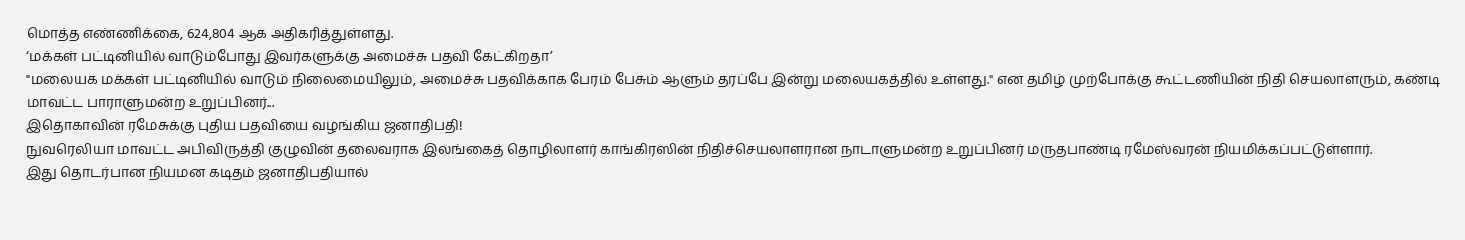மொத்த எண்ணிக்கை, 624,804 ஆக அதிகரித்துள்ளது.
‘மக்கள் பட்டினியில் வாடும்போது இவர்களுக்கு அமைச்சு பதவி கேட்கிறதா’
"மலையக மக்கள் பட்டினியில் வாடும் நிலைமையிலும், அமைச்சு பதவிக்காக பேரம் பேசும் ஆளும் தரப்பே இன்று மலையகத்தில் உள்ளது." என தமிழ் முற்போக்கு கூட்டணியின் நிதி செயலாளரும், கண்டி மாவட்ட பாராளுமன்ற உறுப்பினர்...
இதொகாவின் ரமேசுக்கு புதிய பதவியை வழங்கிய ஜனாதிபதி!
நுவரெலியா மாவட்ட அபிவிருத்தி குழுவின் தலைவராக இலங்கைத் தொழிலாளர் காங்கிரஸின் நிதிச்செயலாளரான நாடாளுமன்ற உறுப்பினர் மருதபாண்டி ரமேஸ்வரன் நியமிக்கப்பட்டுள்ளார்.
இது தொடர்பான நியமன கடிதம் ஜனாதிபதியால்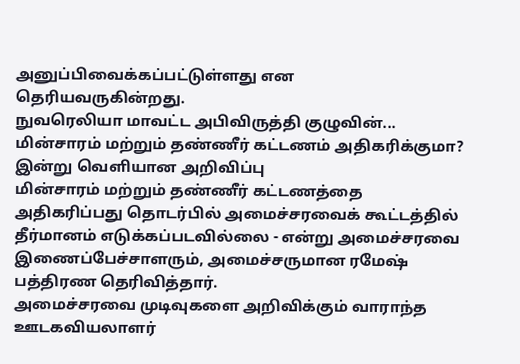அனுப்பிவைக்கப்பட்டுள்ளது என தெரியவருகின்றது.
நுவரெலியா மாவட்ட அபிவிருத்தி குழுவின்...
மின்சாரம் மற்றும் தண்ணீர் கட்டணம் அதிகரிக்குமா? இன்று வெளியான அறிவிப்பு
மின்சாரம் மற்றும் தண்ணீர் கட்டணத்தை அதிகரிப்பது தொடர்பில் அமைச்சரவைக் கூட்டத்தில் தீர்மானம் எடுக்கப்படவில்லை - என்று அமைச்சரவை இணைப்பேச்சாளரும், அமைச்சருமான ரமேஷ் பத்திரண தெரிவித்தார்.
அமைச்சரவை முடிவுகளை அறிவிக்கும் வாராந்த ஊடகவியலாளர்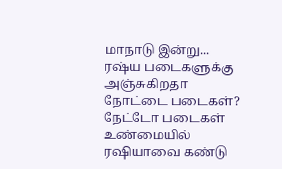மாநாடு இன்று...
ரஷ்ய படைகளுக்கு அஞ்சுகிறதா நோட்டை படைகள்?
நேட்டோ படைகள் உண்மையில் ரஷியாவை கண்டு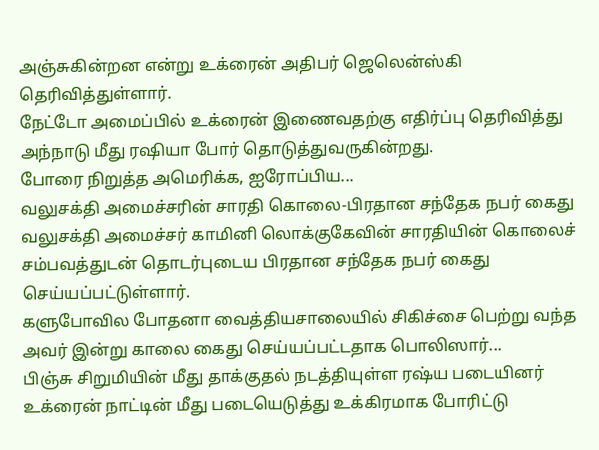அஞ்சுகின்றன என்று உக்ரைன் அதிபர் ஜெலென்ஸ்கி தெரிவித்துள்ளார்.
நேட்டோ அமைப்பில் உக்ரைன் இணைவதற்கு எதிர்ப்பு தெரிவித்து அந்நாடு மீது ரஷியா போர் தொடுத்துவருகின்றது.
போரை நிறுத்த அமெரிக்க, ஐரோப்பிய...
வலுசக்தி அமைச்சரின் சாரதி கொலை-பிரதான சந்தேக நபர் கைது
வலுசக்தி அமைச்சர் காமினி லொக்குகேவின் சாரதியின் கொலைச் சம்பவத்துடன் தொடர்புடைய பிரதான சந்தேக நபர் கைது செய்யப்பட்டுள்ளார்.
களுபோவில போதனா வைத்தியசாலையில் சிகிச்சை பெற்று வந்த அவர் இன்று காலை கைது செய்யப்பட்டதாக பொலிஸார்...
பிஞ்சு சிறுமியின் மீது தாக்குதல் நடத்தியுள்ள ரஷ்ய படையினர்
உக்ரைன் நாட்டின் மீது படையெடுத்து உக்கிரமாக போரிட்டு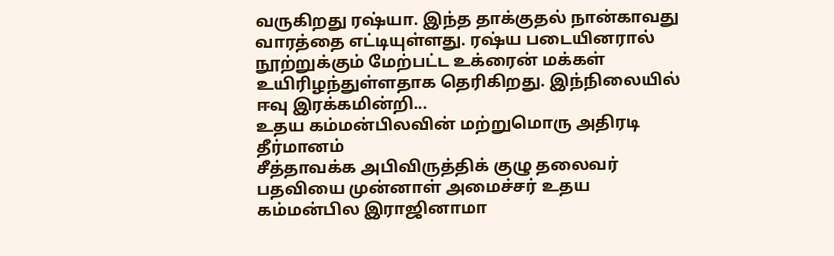வருகிறது ரஷ்யா. இந்த தாக்குதல் நான்காவது வாரத்தை எட்டியுள்ளது. ரஷ்ய படையினரால் நூற்றுக்கும் மேற்பட்ட உக்ரைன் மக்கள் உயிரிழந்துள்ளதாக தெரிகிறது. இந்நிலையில் ஈவு இரக்கமின்றி...
உதய கம்மன்பிலவின் மற்றுமொரு அதிரடி தீர்மானம்
சீத்தாவக்க அபிவிருத்திக் குழு தலைவர் பதவியை முன்னாள் அமைச்சர் உதய கம்மன்பில இராஜினாமா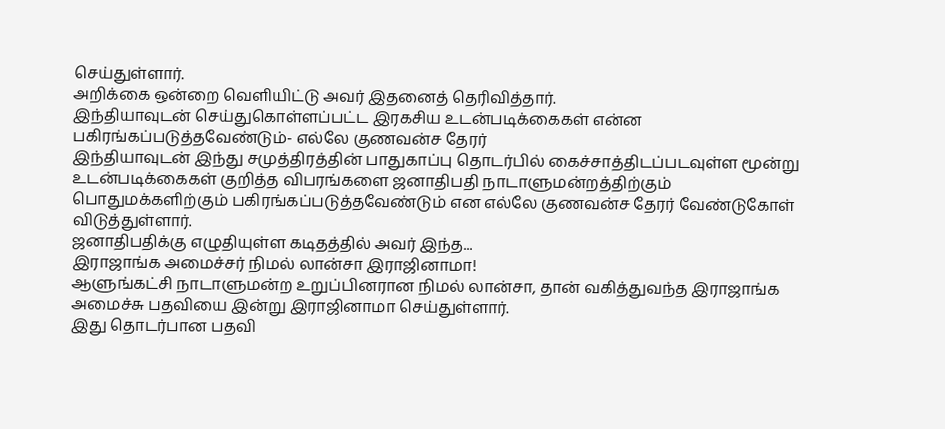செய்துள்ளார்.
அறிக்கை ஒன்றை வெளியிட்டு அவர் இதனைத் தெரிவித்தார்.
இந்தியாவுடன் செய்துகொள்ளப்பட்ட இரகசிய உடன்படிக்கைகள் என்ன பகிரங்கப்படுத்தவேண்டும்- எல்லே குணவன்ச தேரர்
இந்தியாவுடன் இந்து சமுத்திரத்தின் பாதுகாப்பு தொடர்பில் கைச்சாத்திடப்படவுள்ள மூன்று உடன்படிக்கைகள் குறித்த விபரங்களை ஜனாதிபதி நாடாளுமன்றத்திற்கும் பொதுமக்களிற்கும் பகிரங்கப்படுத்தவேண்டும் என எல்லே குணவன்ச தேரர் வேண்டுகோள் விடுத்துள்ளார்.
ஜனாதிபதிக்கு எழுதியுள்ள கடிதத்தில் அவர் இந்த...
இராஜாங்க அமைச்சர் நிமல் லான்சா இராஜினாமா!
ஆளுங்கட்சி நாடாளுமன்ற உறுப்பினரான நிமல் லான்சா, தான் வகித்துவந்த இராஜாங்க அமைச்சு பதவியை இன்று இராஜினாமா செய்துள்ளார்.
இது தொடர்பான பதவி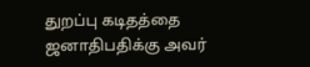துறப்பு கடிதத்தை ஜனாதிபதிக்கு அவர்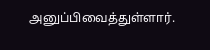அனுப்பிவைத்துள்ளார்.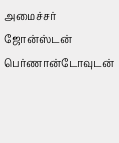அமைச்சர் ஜோன்ஸ்டன் பெர்ணான்டோவுடன்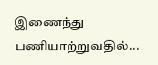இணைந்து பணியாற்றுவதில்...